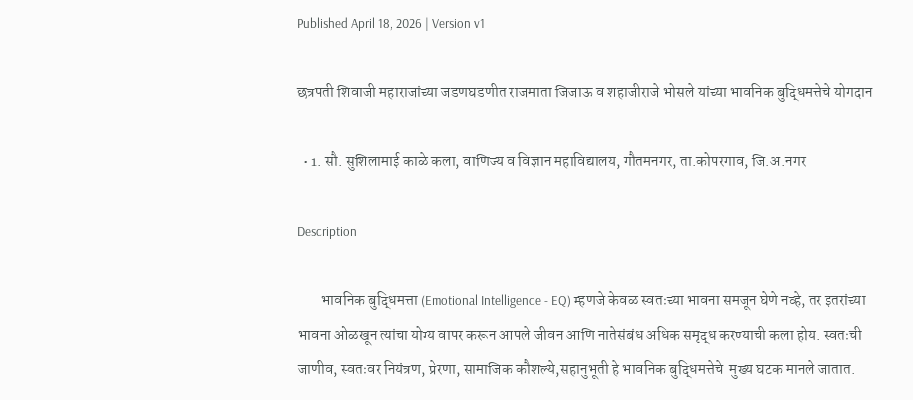Published April 18, 2026 | Version v1

छत्रपती शिवाजी महाराजांच्या जडणघडणीत राजमाता जिजाऊ व शहाजीराजे भोसले यांच्या भावनिक बुद्धिमत्तेचे योगदान

  • 1. सौ. सुशिलामाई काळे कला, वाणिज्य व विज्ञान महाविद्यालय, गौतमनगर, ता.कोपरगाव, जि.अ.नगर

Description

        भावनिक बुद्धिमत्ता (Emotional Intelligence - EQ) म्हणजे केवळ स्वतःच्या भावना समजून घेणे नव्हे, तर इतरांच्या भावना ओळखून त्यांचा योग्य वापर करून आपले जीवन आणि नातेसंबंध अधिक समृद्ध करण्याची कला होय. स्वतःची जाणीव, स्वतःवर नियंत्रण, प्रेरणा, सामाजिक कौशल्ये,सहानुभूती हे भावनिक बुद्धिमत्तेचे  मुख्य घटक मानले जातात.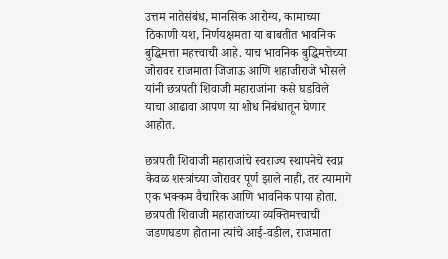उत्तम नातेसंबंध, मानसिक आरोग्य, कामाच्या ठिकाणी यश, निर्णयक्षमता या बाबतीत भावनिक बुद्धिमत्ता महत्त्वाची आहे. याच भावनिक बुद्धिमत्तेच्या जोरावर राजमाता जिजाऊ आणि शहाजीराजे भोसले यांनी छत्रपती शिवाजी महाराजांना कसे घडविले याचा आढावा आपण या शोध निबंधातून घेणार आहोत.

छत्रपती शिवाजी महाराजांचे स्वराज्य स्थापनेचे स्वप्न केवळ शस्त्रांच्या जोरावर पूर्ण झाले नाही, तर त्यामागे एक भक्कम वैचारिक आणि भावनिक पाया होता. छत्रपती शिवाजी महाराजांच्या व्यक्तिमत्त्वाची जडणघडण होताना त्यांचे आई-वडील, राजमाता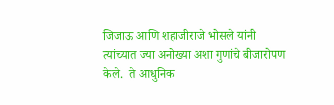जिजाऊ आणि शहाजीराजे भोसले यांनी त्यांच्यात ज्या अनोख्या अशा गुणांचे बीजारोपण केले.  ते आधुनिक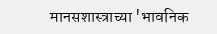मानसशास्त्राच्या 'भावनिक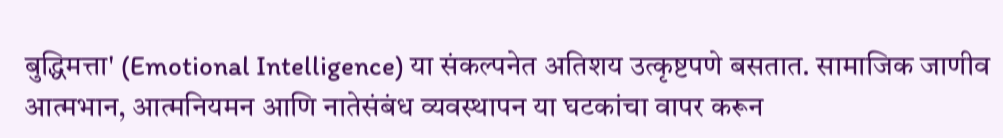बुद्धिमत्ता' (Emotional Intelligence) या संकल्पनेत अतिशय उत्कृष्टपणे बसतात. सामाजिक जाणीव आत्मभान, आत्मनियमन आणि नातेसंबंध व्यवस्थापन या घटकांचा वापर करून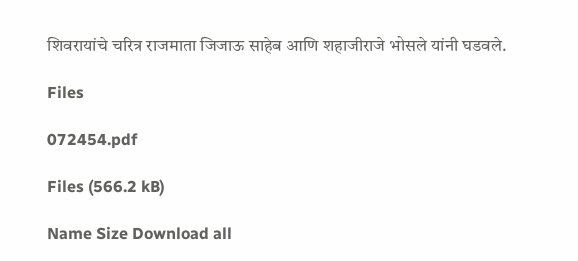शिवरायांचे चरित्र राजमाता जिजाऊ साहेब आणि शहाजीराजे भोसले यांनी घडवले.

Files

072454.pdf

Files (566.2 kB)

Name Size Download all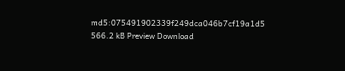md5:075491902339f249dca046b7cf19a1d5
566.2 kB Preview Download